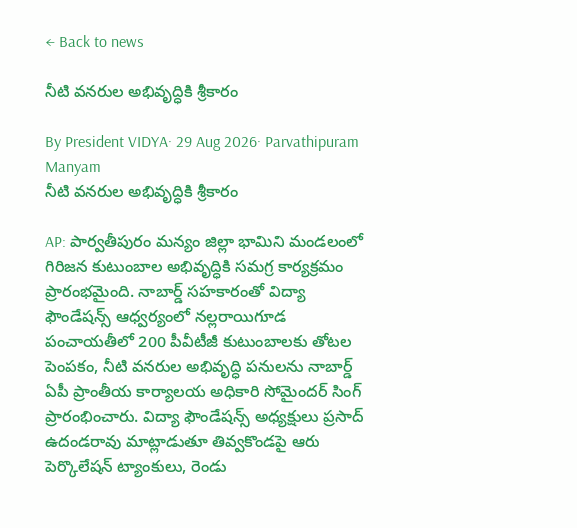← Back to news

నీటి వనరుల అభివృద్ధికి శ్రీకారం

By President VIDYA· 29 Aug 2026· Parvathipuram Manyam
నీటి వనరుల అభివృద్ధికి శ్రీకారం

AP: పార్వతీపురం మన్యం జిల్లా భామిని మండలంలో గిరిజన కుటుంబాల అభివృద్ధికి సమగ్ర కార్యక్రమం ప్రారంభమైంది. నాబార్డ్ సహకారంతో విద్యా ఫౌండేషన్స్ ఆధ్వర్యంలో నల్లరాయిగూడ పంచాయతీలో 200 పీవీటీజీ కుటుంబాలకు తోటల పెంపకం, నీటి వనరుల అభివృద్ధి పనులను నాబార్డ్ ఏపీ ప్రాంతీయ కార్యాలయ అధికారి సోమైందర్ సింగ్ ప్రారంభించారు. విద్యా ఫౌండేషన్స్ అధ్యక్షులు ప్రసాద్ ఉదండరావు మాట్లాడుతూ తివ్వకొండపై ఆరు పెర్కొలేషన్ ట్యాంకులు, రెండు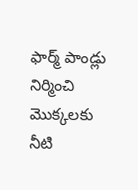ఫార్మ్ పాండ్లు నిర్మించి మొక్కలకు నీటి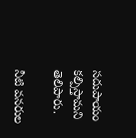సదుపాయం కల్పిస్తామని తెలిపారు.

నీటి వనరుల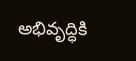అభివృద్ధికి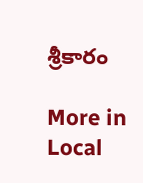శ్రీకారం

More in Local